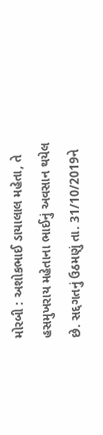મોરબી : અશોકભાઈ ડાયાલાલ મહેતા, તે હસમુખરાય મહેતાના ભાઈનું અવસાન થયેલ છે. સદ્દગતનું ઉઠમણું તા. 31/10/2019ને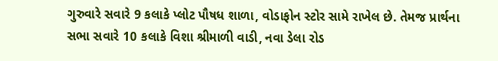ગુરુવારે સવારે 9 કલાકે પ્લોટ પૌષધ શાળા, વોડાફોન સ્ટોર સામે રાખેલ છે. તેમજ પ્રાર્થના સભા સવારે 10 કલાકે વિશા શ્રીમાળી વાડી, નવા ડેલા રોડ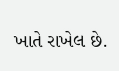ખાતે રાખેલ છે.